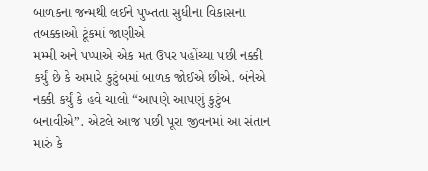બાળકના જન્મથી લઈને પુખ્તતા સુધીના વિકાસના તબક્કાઓ ટૂંકમાં જાણીએ
મમ્મી અને પપ્પાએ એક મત ઉપર પહોંચ્યા પછી નક્કી કર્યું છે કે અમારે કુટુંબમાં બાળક જોઈએ છીએ. બંનેએ નક્કી કર્યું કે હવે ચાલો “આપણે આપણું કુટુંબ બનાવીએ”. એટલે આજ પછી પૂરા જીવનમાં આ સંતાન મારું કે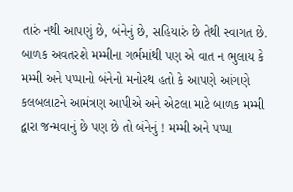તારું નથી આપણું છે, બંનેનું છે, સહિયારું છે તેથી સ્વાગત છે.
બાળક અવતરશે મમ્મીના ગર્ભમાંથી પણ એ વાત ન ભુલાય કે મમ્મી અને પપ્પાનો બંનેનો મનોરથ હતો કે આપણે આંગણે કલબલાટને આમંત્રણ આપીએ અને એટલા માટે બાળક મમ્મી દ્વારા જન્મવાનું છે પણ છે તો બંનેનું ! મમ્મી અને પપ્પા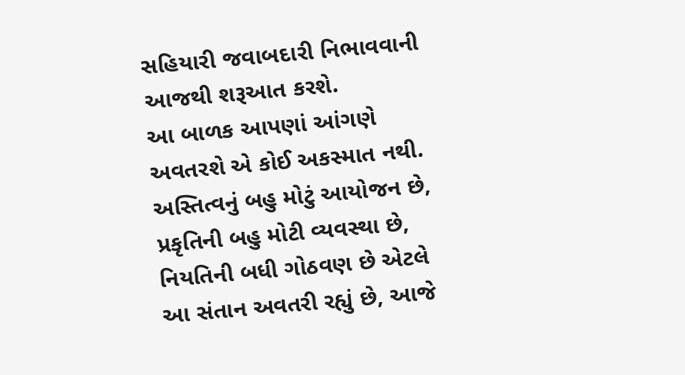સહિયારી જવાબદારી નિભાવવાની આજથી શરૂઆત કરશે.
આ બાળક આપણાં આંગણે અવતરશે એ કોઈ અકસ્માત નથી. અસ્તિત્વનું બહુ મોટું આયોજન છે, પ્રકૃતિની બહુ મોટી વ્યવસ્થા છે, નિયતિની બધી ગોઠવણ છે એટલે આ સંતાન અવતરી રહ્યું છે, આજે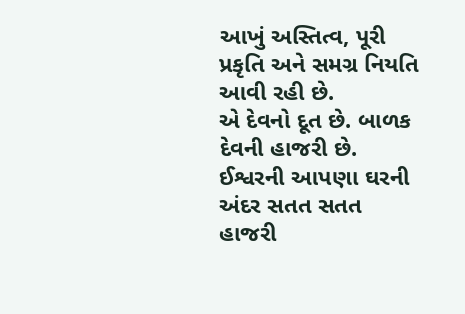આખું અસ્તિત્વ, પૂરી પ્રકૃતિ અને સમગ્ર નિયતિ આવી રહી છે.
એ દેવનો દૂત છે. બાળક દેવની હાજરી છે. ઈશ્વરની આપણા ઘરની અંદર સતત સતત હાજરી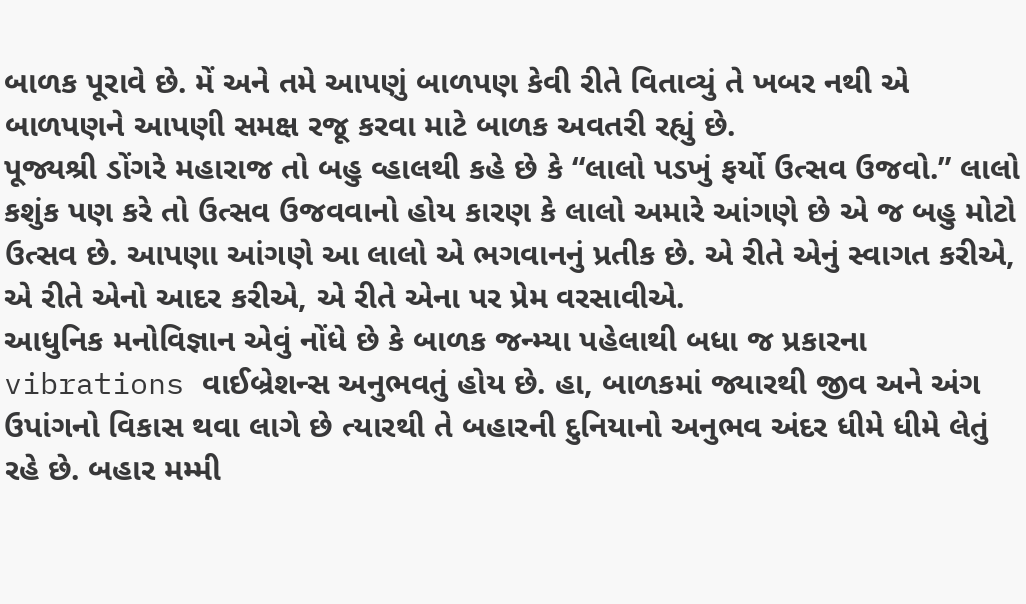બાળક પૂરાવે છે. મેં અને તમે આપણું બાળપણ કેવી રીતે વિતાવ્યું તે ખબર નથી એ બાળપણને આપણી સમક્ષ રજૂ કરવા માટે બાળક અવતરી રહ્યું છે.
પૂજ્યશ્રી ડોંગરે મહારાજ તો બહુ વ્હાલથી કહે છે કે “લાલો પડખું ફર્યો ઉત્સવ ઉજવો.” લાલો કશુંક પણ કરે તો ઉત્સવ ઉજવવાનો હોય કારણ કે લાલો અમારે આંગણે છે એ જ બહુ મોટો ઉત્સવ છે. આપણા આંગણે આ લાલો એ ભગવાનનું પ્રતીક છે. એ રીતે એનું સ્વાગત કરીએ, એ રીતે એનો આદર કરીએ, એ રીતે એના પર પ્રેમ વરસાવીએ.
આધુનિક મનોવિજ્ઞાન એવું નોંધે છે કે બાળક જન્મ્યા પહેલાથી બધા જ પ્રકારના vibrations વાઈબ્રેશન્સ અનુભવતું હોય છે. હા, બાળકમાં જ્યારથી જીવ અને અંગ ઉપાંગનો વિકાસ થવા લાગે છે ત્યારથી તે બહારની દુનિયાનો અનુભવ અંદર ધીમે ધીમે લેતું રહે છે. બહાર મમ્મી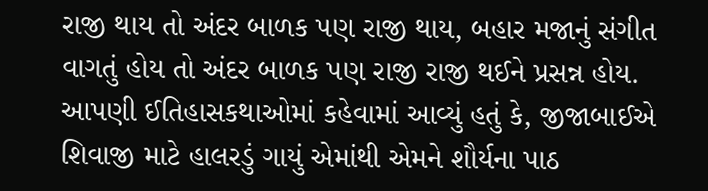રાજી થાય તો અંદર બાળક પણ રાજી થાય, બહાર મજાનું સંગીત વાગતું હોય તો અંદર બાળક પણ રાજી રાજી થઈને પ્રસન્ન હોય.
આપણી ઈતિહાસકથાઓમાં કહેવામાં આવ્યું હતું કે, જીજાબાઈએ શિવાજી માટે હાલરડું ગાયું એમાંથી એમને શૌર્યના પાઠ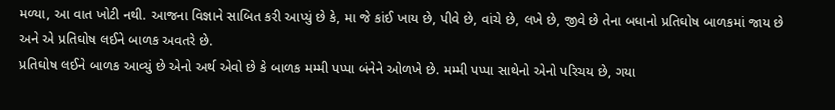મળ્યા, આ વાત ખોટી નથી. આજના વિજ્ઞાને સાબિત કરી આપ્યું છે કે, મા જે કાંઈ ખાય છે, પીવે છે, વાંચે છે, લખે છે, જીવે છે તેના બધાનો પ્રતિઘોષ બાળકમાં જાય છે અને એ પ્રતિઘોષ લઈને બાળક અવતરે છે.
પ્રતિઘોષ લઈને બાળક આવ્યું છે એનો અર્થ એવો છે કે બાળક મમ્મી પપ્પા બંનેને ઓળખે છે. મમ્મી પપ્પા સાથેનો એનો પરિચય છે, ગયા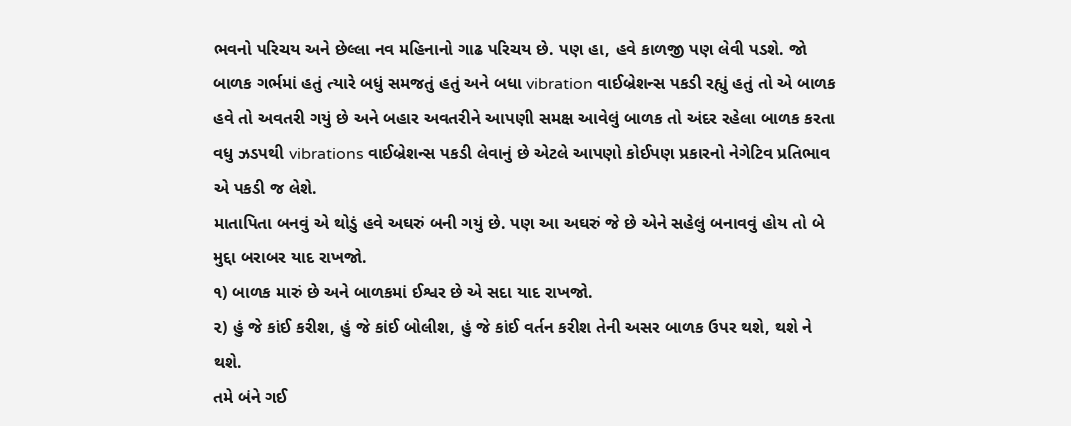ભવનો પરિચય અને છેલ્લા નવ મહિનાનો ગાઢ પરિચય છે. પણ હા, હવે કાળજી પણ લેવી પડશે. જો બાળક ગર્ભમાં હતું ત્યારે બધું સમજતું હતું અને બધા vibration વાઈબ્રેશન્સ પકડી રહ્યું હતું તો એ બાળક હવે તો અવતરી ગયું છે અને બહાર અવતરીને આપણી સમક્ષ આવેલું બાળક તો અંદર રહેલા બાળક કરતા વધુ ઝડપથી vibrations વાઈબ્રેશન્સ પકડી લેવાનું છે એટલે આપણો કોઈપણ પ્રકારનો નેગેટિવ પ્રતિભાવ એ પકડી જ લેશે.
માતાપિતા બનવું એ થોડું હવે અઘરું બની ગયું છે. પણ આ અઘરું જે છે એને સહેલું બનાવવું હોય તો બે મુદ્દા બરાબર યાદ રાખજો.
૧) બાળક મારું છે અને બાળકમાં ઈશ્વર છે એ સદા યાદ રાખજો.
૨) હું જે કાંઈ કરીશ, હું જે કાંઈ બોલીશ, હું જે કાંઈ વર્તન કરીશ તેની અસર બાળક ઉપર થશે, થશે ને થશે.
તમે બંને ગઈ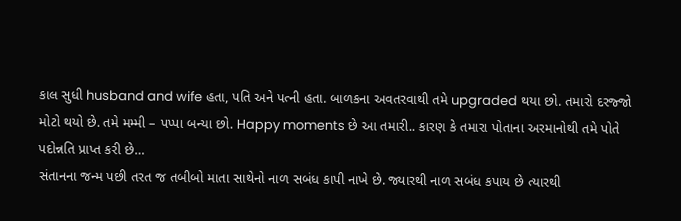કાલ સુધી husband and wife હતા, પતિ અને પત્ની હતા. બાળકના અવતરવાથી તમે upgraded થયા છો. તમારો દરજ્જો મોટો થયો છે. તમે મમ્મી – પપ્પા બન્યા છો. Happy moments છે આ તમારી.. કારણ કે તમારા પોતાના અરમાનોથી તમે પોતે પદોન્નતિ પ્રાપ્ત કરી છે…
સંતાનના જન્મ પછી તરત જ તબીબો માતા સાથેનો નાળ સબંધ કાપી નાખે છે. જ્યારથી નાળ સબંધ કપાય છે ત્યારથી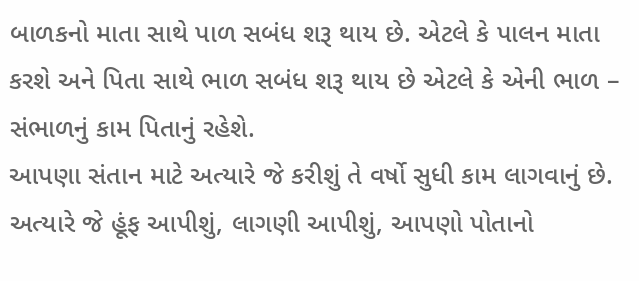બાળકનો માતા સાથે પાળ સબંધ શરૂ થાય છે. એટલે કે પાલન માતા કરશે અને પિતા સાથે ભાળ સબંધ શરૂ થાય છે એટલે કે એની ભાળ – સંભાળનું કામ પિતાનું રહેશે.
આપણા સંતાન માટે અત્યારે જે કરીશું તે વર્ષો સુધી કામ લાગવાનું છે. અત્યારે જે હૂંફ આપીશું, લાગણી આપીશું, આપણો પોતાનો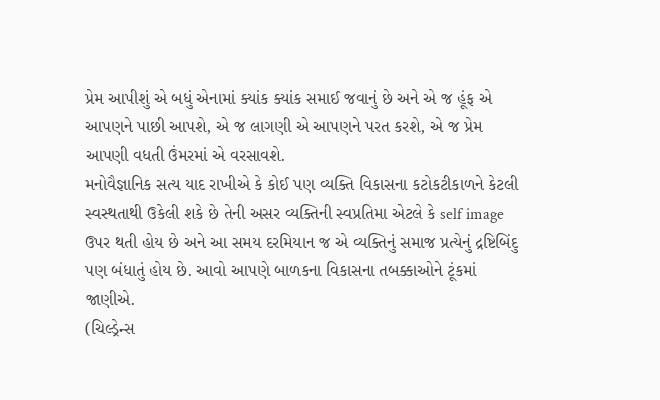પ્રેમ આપીશું એ બધું એનામાં ક્યાંક ક્યાંક સમાઈ જવાનું છે અને એ જ હૂંફ એ આપણને પાછી આપશે, એ જ લાગણી એ આપણને પરત કરશે, એ જ પ્રેમ આપણી વધતી ઉંમરમાં એ વરસાવશે.
મનોવૈજ્ઞાનિક સત્ય યાદ રાખીએ કે કોઈ પણ વ્યક્તિ વિકાસના કટોકટીકાળને કેટલી સ્વસ્થતાથી ઉકેલી શકે છે તેની અસર વ્યક્તિની સ્વપ્રતિમા એટલે કે self image ઉપર થતી હોય છે અને આ સમય દરમિયાન જ એ વ્યક્તિનું સમાજ પ્રત્યેનું દ્રષ્ટિબિંદુ પણ બંધાતું હોય છે. આવો આપણે બાળકના વિકાસના તબક્કાઓને ટૂંકમાં જાણીએ.
(ચિલ્ડ્રેન્સ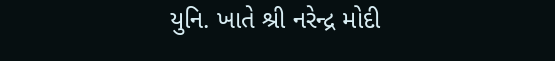યુનિ. ખાતે શ્રી નરેન્દ્ર મોદી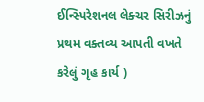ઈન્સ્પિરેશનલ લેક્ચર સિરીઝનું પ્રથમ વક્તવ્ય આપતી વખતે કરેલું ગૃહ કાર્ય )